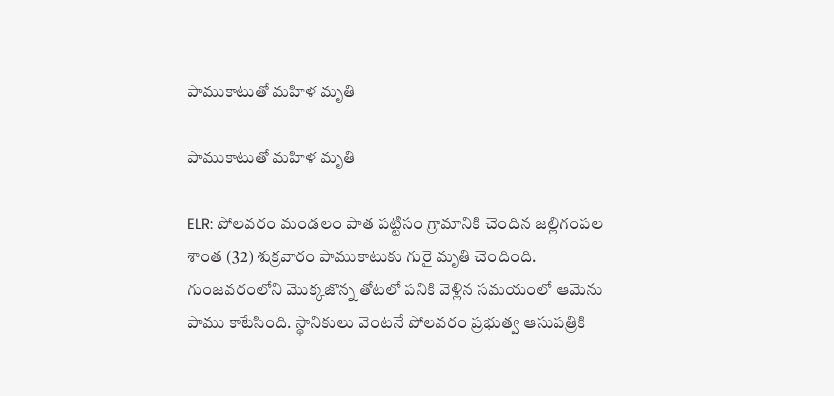పాముకాటుతో మహిళ మృతి

పాముకాటుతో మహిళ మృతి

ELR: పోలవరం మండలం పాత పట్టిసం గ్రామానికి చెందిన జల్లిగంపల శాంత (32) శుక్రవారం పాముకాటుకు గురై మృతి చెందింది. గుంజవరంలోని మొక్కజొన్న తోటలో పనికి వెళ్లిన సమయంలో ఆమెను పాము కాటేసింది. స్థానికులు వెంటనే పోలవరం ప్రభుత్వ ఆసుపత్రికి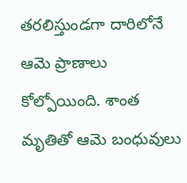తరలిస్తుండగా దారిలోనే ఆమె ప్రాణాలు కోల్పోయింది. శాంత మృతితో ఆమె బంధువులు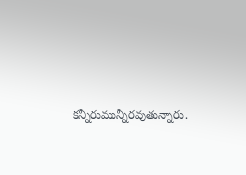కన్నీరుమున్నీరవుతున్నారు.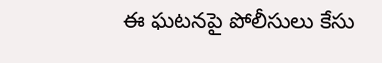ఈ ఘటనపై పోలీసులు కేసు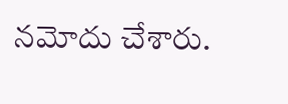నమోదు చేశారు.